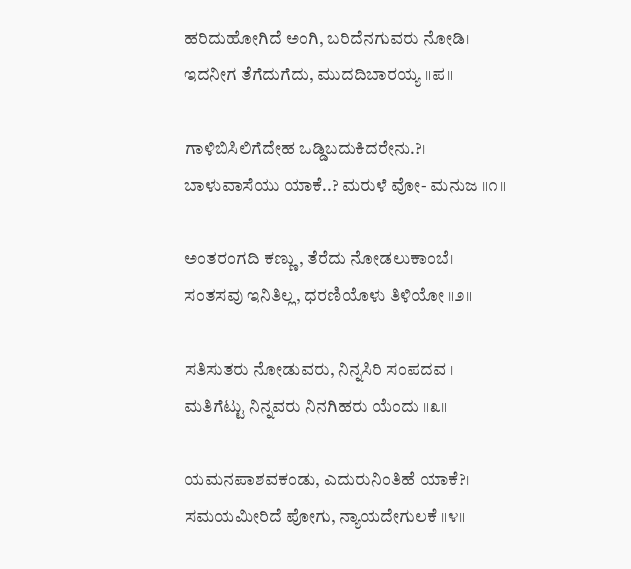ಹರಿದುಹೋಗಿದೆ ಅಂಗಿ, ಬರಿದೆನಗುವರು ನೋಡಿ।
ಇದನೀಗ ತೆಗೆದುಗೆದು, ಮುದದಿಬಾರಯ್ಯ ॥ಪ॥

ಗಾಳಿಬಿಸಿಲಿಗೆದೇಹ ಒಡ್ಡಿಬದುಕಿದರೇನು.?।
ಬಾಳುವಾಸೆಯು ಯಾಕೆ..? ಮರುಳೆ ವೋ- ಮನುಜ ॥೧॥

ಅಂತರಂಗದಿ ಕಣ್ಣು, ತೆರೆದು ನೋಡಲುಕಾಂಬೆ।
ಸಂತಸವು ಇನಿತಿಲ್ಲ, ಧರಣಿಯೊಳು ತಿಳಿಯೋ ॥೨॥

ಸತಿಸುತರು ನೋಡುವರು, ನಿನ್ನಸಿರಿ ಸಂಪದವ ।
ಮತಿಗೆಟ್ಟು ನಿನ್ನವರು ನಿನಗಿಹರು ಯೆಂದು ॥೩॥

ಯಮನಪಾಶವಕಂಡು, ಎದುರುನಿಂತಿಹೆ ಯಾಕೆ?।
ಸಮಯಮೀರಿದೆ ಪೋಗು, ನ್ಯಾಯದೇಗುಲಕೆ ॥೪॥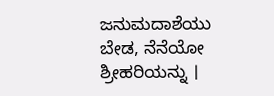ಜನುಮದಾಶೆಯು ಬೇಡ, ನೆನೆಯೋ ಶ್ರೀಹರಿಯನ್ನು ।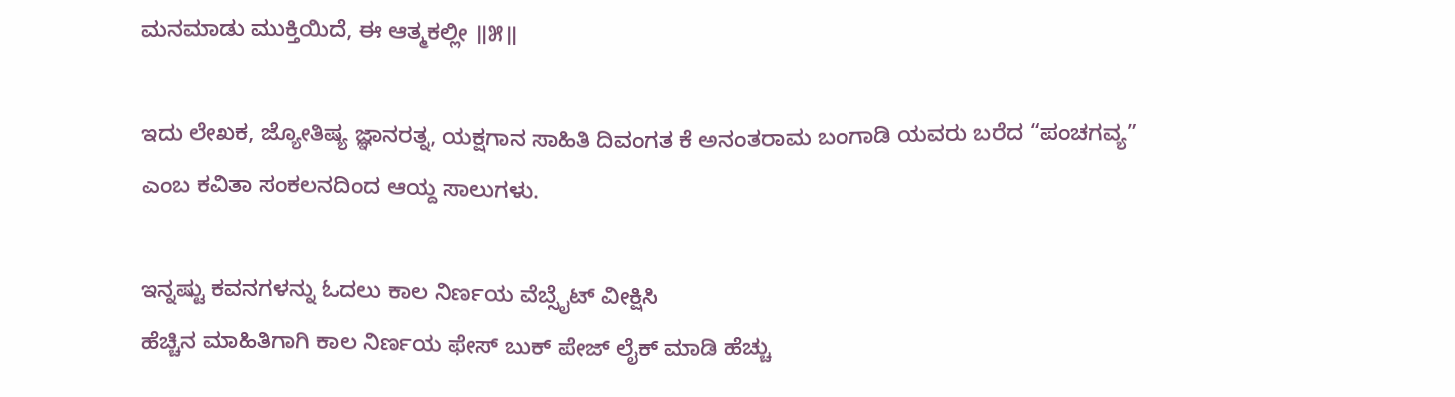ಮನಮಾಡು ಮುಕ್ತಿಯಿದೆ, ಈ ಆತ್ಮಕಲ್ಲೀ ॥೫॥

ಇದು ಲೇಖಕ, ಜ್ಯೋತಿಷ್ಯ ಜ್ಞಾನರತ್ನ, ಯಕ್ಷಗಾನ ಸಾಹಿತಿ ದಿವಂಗತ ಕೆ ಅನಂತರಾಮ ಬಂಗಾಡಿ ಯವರು ಬರೆದ “ಪಂಚಗವ್ಯ” ಎಂಬ ಕವಿತಾ ಸಂಕಲನದಿಂದ ಆಯ್ದ ಸಾಲುಗಳು.

ಇನ್ನಷ್ಟು ಕವನಗಳನ್ನು ಓದಲು ಕಾಲ ನಿರ್ಣಯ ವೆಬ್ಸೈಟ್ ವೀಕ್ಷಿಸಿ
ಹೆಚ್ಚಿನ ಮಾಹಿತಿಗಾಗಿ ಕಾಲ ನಿರ್ಣಯ ಫೇಸ್ ಬುಕ್ ಪೇಜ್ ಲೈಕ್ ಮಾಡಿ ಹೆಚ್ಚು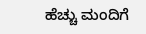ಹೆಚ್ಚು ಮಂದಿಗೆ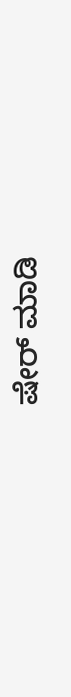ಷೇರ್ ಮಾಡಿ